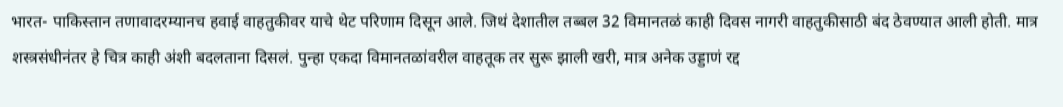भारत- पाकिस्तान तणावादरम्यानच हवाई वाहतुकीवर याचे थेट परिणाम दिसून आले. जिथं देशातील तब्बल 32 विमानतळं काही दिवस नागरी वाहतुकीसाठी बंद ठेवण्यात आली होती. मात्र शस्त्रसंधीनंतर हे चित्र काही अंशी बदलताना दिसलं. पुन्हा एकदा विमानतळांवरील वाहतूक तर सुरू झाली खरी, मात्र अनेक उड्डाणं रद्द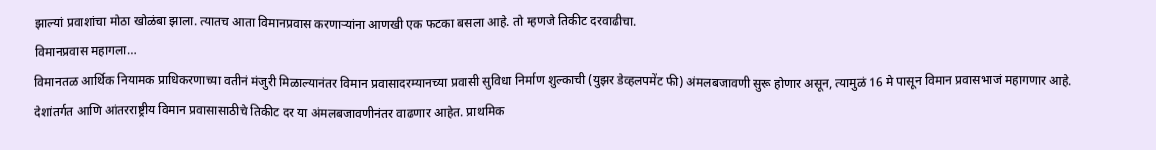झाल्यां प्रवाशांचा मोठा खोळंबा झाला. त्यातच आता विमानप्रवास करणाऱ्यांना आणखी एक फटका बसला आहे. तो म्हणजे तिकीट दरवाढीचा.
विमानप्रवास महागला…
विमानतळ आर्थिक नियामक प्राधिकरणाच्या वतीनं मंजुरी मिळाल्यानंतर विमान प्रवासादरम्यानच्या प्रवासी सुविधा निर्माण शुल्काची (युझर डेव्हलपमेंट फी) अंमलबजावणी सुरू होणार असून, त्यामुळं 16 मे पासून विमान प्रवासभाजं महागणार आहे. देशांतर्गत आणि आंतरराष्ट्रीय विमान प्रवासासाठीचे तिकीट दर या अंमलबजावणीनंतर वाढणार आहेत. प्राथमिक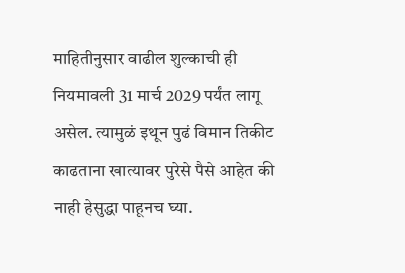माहितीनुसार वाढील शुल्काची ही नियमावली 31 मार्च 2029 पर्यंत लागू असेल. त्यामुळं इथून पुढं विमान तिकीट काढताना खात्यावर पुरेसे पैसे आहेत की नाही हेसुद्धा पाहूनच घ्या.